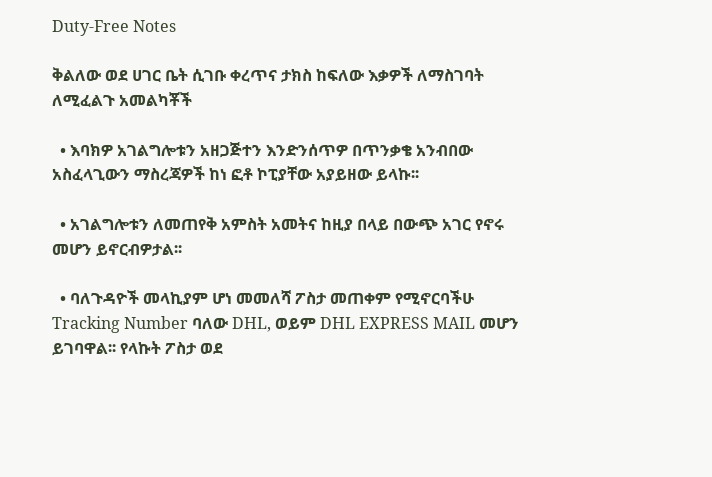Duty-Free Notes

ቅልለው ወደ ሀገር ቤት ሲገቡ ቀረጥና ታክስ ከፍለው እቃዎች ለማስገባት ለሚፈልጉ አመልካቾች

  • እባክዎ አገልግሎቱን አዘጋጅተን እንድንሰጥዎ በጥንቃቄ አንብበው አስፈላጊውን ማስረጃዎች ከነ ፎቶ ኮፒያቸው አያይዘው ይላኩ፡፡

  • አገልግሎቱን ለመጠየቅ አምስት አመትና ከዚያ በላይ በውጭ አገር የኖሩ መሆን ይኖርብዎታል፡፡

  • ባለጉዳዮች መላኪያም ሆነ መመለሻ ፖስታ መጠቀም የሚኖርባችሁ Tracking Number ባለው DHL, ወይም DHL EXPRESS MAIL መሆን ይገባዋል፡፡ የላኩት ፖስታ ወደ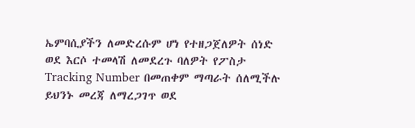ኤምባሲያችን ለመድረሱም ሆነ የተዘጋጀለዎት ሰነድ ወደ እርሶ ተመላሽ ለመደረጉ ባለዎት የፖስታ Tracking Number በመጠቀም ማጣራት ሰለሚችሉ ይህንኑ መረጃ ለማረጋገጥ ወደ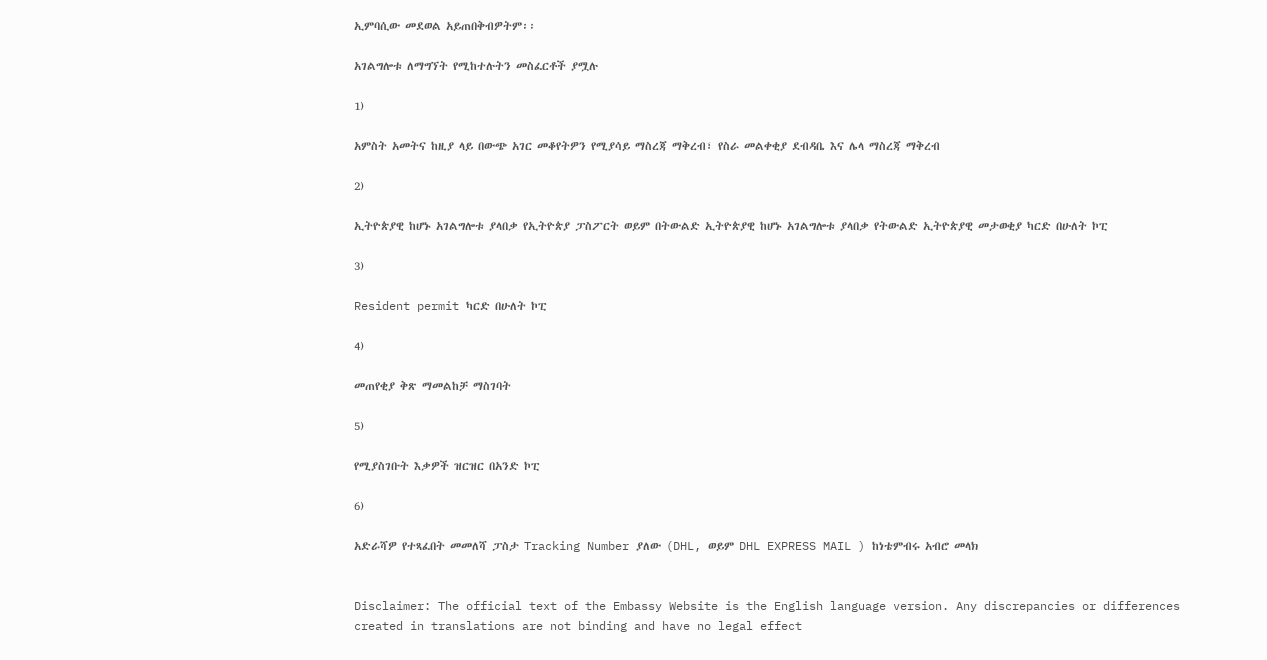ኢምባሲው መደወል አይጠበቅብዎትም፡፡

አገልግሎቱ ለማግኘት የሚከተሉትን መስፈርቶች ያሟሉ

1)

አምስት አመትና ከዚያ ላይ በውጭ አገር መቆየትዎን የሚያሳይ ማስረጃ ማቅረብ፣ የስራ መልቀቂያ ደብዳቤ እና ሌላ ማስረጃ ማቅረብ

2)

ኢትዮጵያዊ ከሆኑ አገልግሎቱ ያላበቃ የኢትዮጵያ ፓስፖርት ወይም በትውልድ ኢትዮጵያዊ ከሆኑ አገልግሎቱ ያላበቃ የትውልድ ኢትዮጵያዊ መታወቂያ ካርድ በሁለት ኮፒ

3)

Resident permit ካርድ በሁለት ኮፒ

4)

መጠየቂያ ቅጽ ማመልከቻ ማስገባት

5)

የሚያስገቡት እቃዎች ዝርዝር በአንድ ኮፒ

6)

አድራሻዎ የተጻፈበት መመለሻ ፓስታ Tracking Number ያለው (DHL, ወይም DHL EXPRESS MAIL ) ከነቴምብሩ አብሮ መላክ


Disclaimer: The official text of the Embassy Website is the English language version. Any discrepancies or differences created in translations are not binding and have no legal effect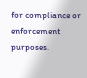for compliance or enforcement purposes.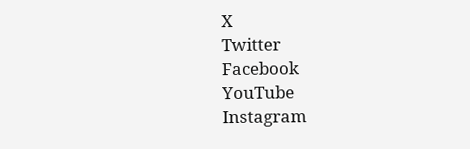X
Twitter
Facebook
YouTube
Instagram